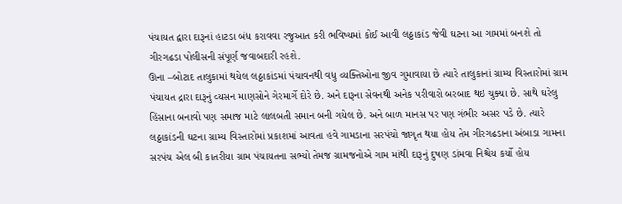પંચાયત દ્વારા દારૂનાં હાટડા બંધ કરાવવા રજુઆત કરી ભવિષ્યમાં કોઈ આવી લઠ્ઠાકાંડ જેવી ઘટના આ ગામમાં બનશે તો ગીરગઢડા પોલીસની સંપૂર્ણ જવાબદારી રહશે.
ઊના –બોટાદ તાલુકામાં થયેલ લઠ્ઠાકાંડમાં પંચાવનથી વધુ વ્યક્તિઓના જીવ ગુમાવાયા છે ત્યારે તાલુકાનાં ગ્રામ્ય વિસ્તારોમાં ગ્રામ પંચાયત દ્રારા દારૂનું વ્યસન માણસોને ગેરમાર્ગે દોરે છે. અને દારૂના સેવનથી અનેક પરીવારો બરબાદ થઇ ચુક્યા છે. સાથે ઘરેલુ હિંસાના બનાવો પણ સમાજ માટે લાલબતી સમાન બની ગયેલ છે. અને બાળ માનસ પર પણ ગંભીર અસર પડે છે. ત્યારે લઠ્ઠાકાંડની ઘટના ગ્રામ્ય વિસ્તારોમાં પ્રકાશમાં આવતા હવે ગામડાના સરપંચો જાગૃત થયા હોય તેમ ગીરગઢડાના અંબાડા ગામના સરપંચ એલ બી કાતરીયા ગ્રામ પંચાયતના સભ્યો તેમજ ગ્રામજનોએ ગામ માંથી દારૂનું દુષણ ડાંમવા નિશ્ચેય કર્યો હોય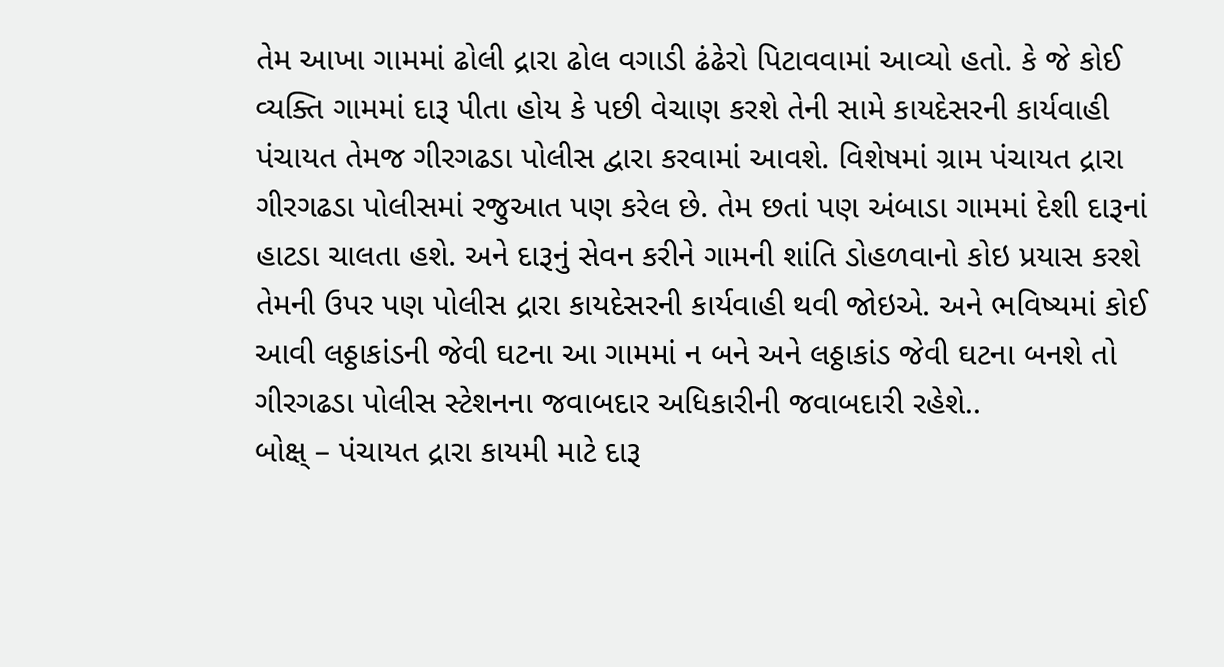તેમ આખા ગામમાં ઢોલી દ્રારા ઢોલ વગાડી ઢંઢેરો પિટાવવામાં આવ્યો હતો. કે જે કોઈ વ્યક્તિ ગામમાં દારૂ પીતા હોય કે પછી વેચાણ કરશે તેની સામે કાયદેસરની કાર્યવાહી પંચાયત તેમજ ગીરગઢડા પોલીસ દ્વારા કરવામાં આવશે. વિશેષમાં ગ્રામ પંચાયત દ્રારા ગીરગઢડા પોલીસમાં રજુઆત પણ કરેલ છે. તેમ છતાં પણ અંબાડા ગામમાં દેશી દારૂનાં હાટડા ચાલતા હશે. અને દારૂનું સેવન કરીને ગામની શાંતિ ડોહળવાનો કોઇ પ્રયાસ કરશે તેમની ઉપર પણ પોલીસ દ્રારા કાયદેસરની કાર્યવાહી થવી જોઇએ. અને ભવિષ્યમાં કોઈ આવી લઠ્ઠાકાંડની જેવી ઘટના આ ગામમાં ન બને અને લઠ્ઠાકાંડ જેવી ઘટના બનશે તો ગીરગઢડા પોલીસ સ્ટેશનના જવાબદાર અધિકારીની જવાબદારી રહેશે..
બોક્ષ્ – પંચાયત દ્રારા કાયમી માટે દારૂ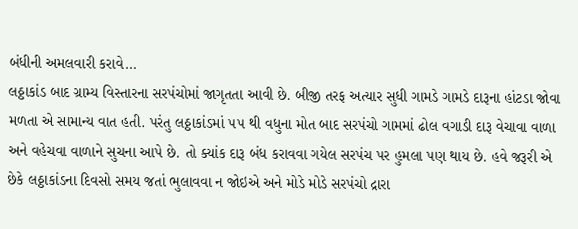બંધીની અમલવારી કરાવે…
લઠ્ઠાકાંડ બાદ ગ્રામ્ય વિસ્તારના સરપંચોમાં જાગૃતતા આવી છે. બીજી તરફ અત્યાર સુધી ગામડે ગામડે દારૂના હાંટડા જોવા મળતા એ સામાન્ય વાત હતી. પરંતુ લઠ્ઠાકાંડમાં ૫૫ થી વધુના મોત બાદ સરપંચો ગામમાં ઢોલ વગાડી દારૂ વેચાવા વાળા અને વહેચવા વાળાને સુચના આપે છે. તો ક્યાંક દારૂ બંધ કરાવવા ગયેલ સરપંચ પર હુમલા પણ થાય છે. હવે જરૂરી એ છેકે લઠ્ઠાકાંડના દિવસો સમય જતાં ભુલાવવા ન જોઇએ અને મોડે મોડે સરપંચો દ્રારા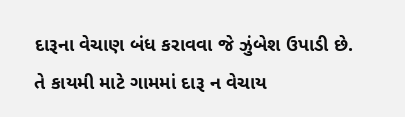દારૂના વેચાણ બંધ કરાવવા જે ઝુંબેશ ઉપાડી છે. તે કાયમી માટે ગામમાં દારૂ ન વેચાય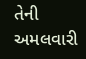તેની અમલવારી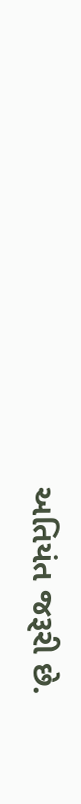અતિયંત જરૂરી છે.